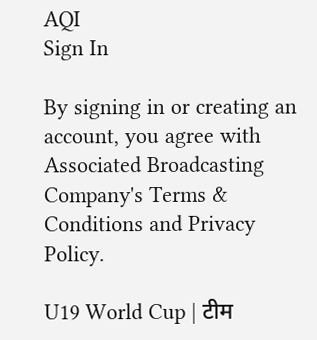AQI
Sign In

By signing in or creating an account, you agree with Associated Broadcasting Company's Terms & Conditions and Privacy Policy.

U19 World Cup | टीम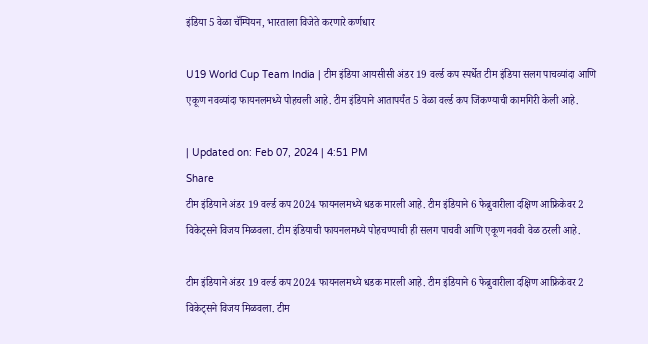इंडिया 5 वेळा चॅम्पियन, भारताला विजेते करणारे कर्णधार

U19 World Cup Team India | टीम इंडिया आयसीसी अंडर 19 वर्ल्ड कप स्पर्धेत टीम इंडिया सलग पाचव्यांदा आणि एकूण नवव्यांदा फायनलमध्ये पोहचली आहे. टीम इंडियाने आतापर्यंत 5 वेळा वर्ल्ड कप जिंकण्याची कामगिरी केली आहे.

| Updated on: Feb 07, 2024 | 4:51 PM
Share
टीम इंडियाने अंडर 19 वर्ल्ड कप 2024 फायनलमध्ये धडक मारली आहे. टीम इंडियाने 6 फेब्रुवारीला दक्षिण आफ्रिकेवर 2 विकेट्सने विजय मिळवला. टीम इंडियाची फायनलमध्ये पोहचण्याची ही सलग पाचवी आणि एकूण नववी वेळ ठरली आहे.

टीम इंडियाने अंडर 19 वर्ल्ड कप 2024 फायनलमध्ये धडक मारली आहे. टीम इंडियाने 6 फेब्रुवारीला दक्षिण आफ्रिकेवर 2 विकेट्सने विजय मिळवला. टीम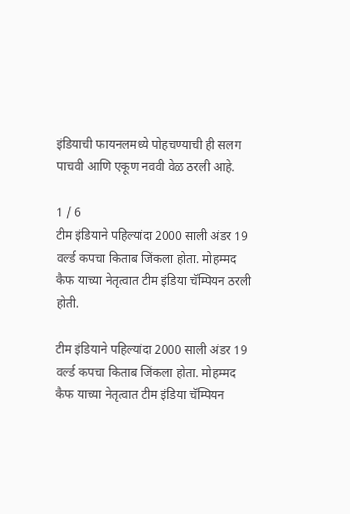इंडियाची फायनलमध्ये पोहचण्याची ही सलग पाचवी आणि एकूण नववी वेळ ठरली आहे.

1 / 6
टीम इंडियाने पहिल्यांदा 2000 साली अंडर 19 वर्ल्ड कपचा किताब जिंकला होता. मोहम्मद कैफ याच्या नेतृत्वात टीम इंडिया चॅम्पियन ठरली होती.

टीम इंडियाने पहिल्यांदा 2000 साली अंडर 19 वर्ल्ड कपचा किताब जिंकला होता. मोहम्मद कैफ याच्या नेतृत्वात टीम इंडिया चॅम्पियन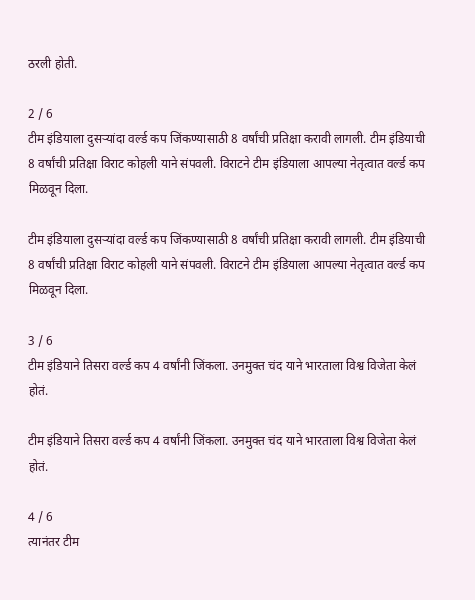ठरली होती.

2 / 6
टीम इंडियाला दुसऱ्यांदा वर्ल्ड कप जिंकण्यासाठी 8 वर्षांची प्रतिक्षा करावी लागली. टीम इंडियाची 8 वर्षांची प्रतिक्षा विराट कोहली याने संपवली. विराटने टीम इंडियाला आपल्या नेतृत्वात वर्ल्ड कप मिळवून दिला.

टीम इंडियाला दुसऱ्यांदा वर्ल्ड कप जिंकण्यासाठी 8 वर्षांची प्रतिक्षा करावी लागली. टीम इंडियाची 8 वर्षांची प्रतिक्षा विराट कोहली याने संपवली. विराटने टीम इंडियाला आपल्या नेतृत्वात वर्ल्ड कप मिळवून दिला.

3 / 6
टीम इंडियाने तिसरा वर्ल्ड कप 4 वर्षांनी जिंकला. उनमुक्त चंद याने भारताला विश्व विजेता केलं होतं.

टीम इंडियाने तिसरा वर्ल्ड कप 4 वर्षांनी जिंकला. उनमुक्त चंद याने भारताला विश्व विजेता केलं होतं.

4 / 6
त्यानंतर टीम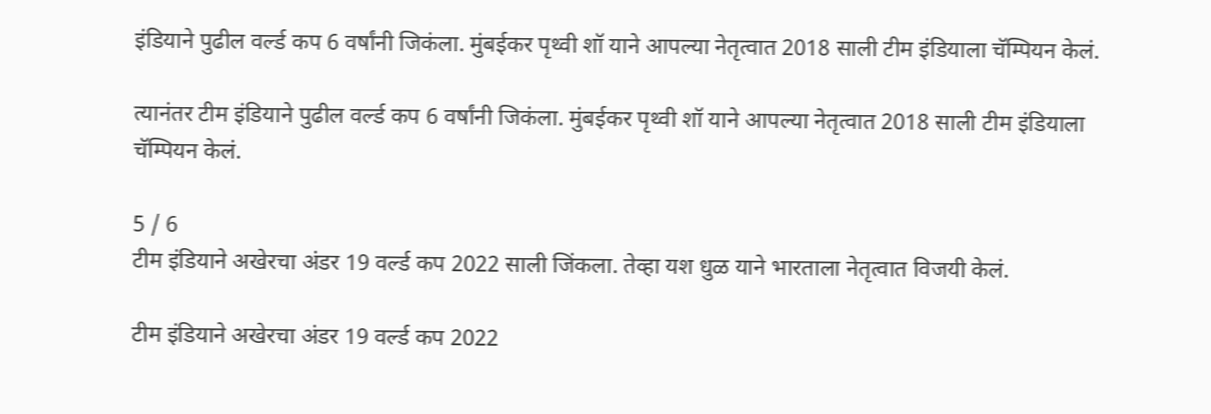इंडियाने पुढील वर्ल्ड कप 6 वर्षांनी जिकंला. मुंबईकर पृथ्वी शॉ याने आपल्या नेतृत्वात 2018 साली टीम इंडियाला चॅम्पियन केलं.

त्यानंतर टीम इंडियाने पुढील वर्ल्ड कप 6 वर्षांनी जिकंला. मुंबईकर पृथ्वी शॉ याने आपल्या नेतृत्वात 2018 साली टीम इंडियाला चॅम्पियन केलं.

5 / 6
टीम इंडियाने अखेरचा अंडर 19 वर्ल्ड कप 2022 साली जिंकला. तेव्हा यश धुळ याने भारताला नेतृत्वात विजयी केलं.

टीम इंडियाने अखेरचा अंडर 19 वर्ल्ड कप 2022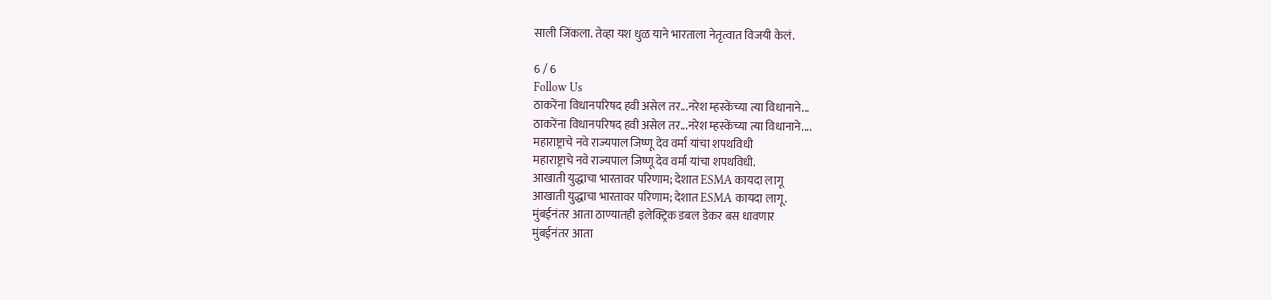साली जिंकला. तेव्हा यश धुळ याने भारताला नेतृत्वात विजयी केलं.

6 / 6
Follow Us
ठाकरेंना विधानपरिषद हवी असेल तर...नरेश म्हस्केंच्या त्या विधानाने...
ठाकरेंना विधानपरिषद हवी असेल तर...नरेश म्हस्केंच्या त्या विधानाने....
महाराष्ट्राचे नवे राज्यपाल जिष्णू देव वर्मा यांचा शपथविधी
महाराष्ट्राचे नवे राज्यपाल जिष्णू देव वर्मा यांचा शपथविधी.
आखाती युद्धाचा भारतावर परिणाम; देशात ESMA कायदा लागू
आखाती युद्धाचा भारतावर परिणाम; देशात ESMA कायदा लागू.
मुंबईनंतर आता ठाण्यातही इलेक्ट्रिक डबल डेकर बस धावणार
मुंबईनंतर आता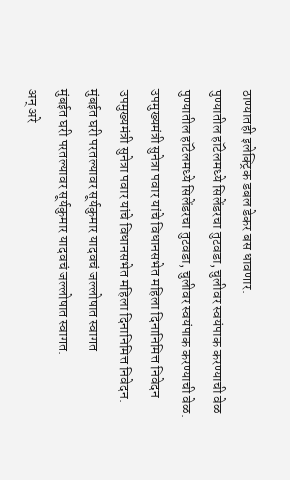ठाण्यातही इलेक्ट्रिक डबल डेकर बस धावणार.
पुण्यातील हॉटेलमध्ये सिलेंडरचा तुटवडा, चुलीवर स्वयंपाक करण्याची वेळ
पुण्यातील हॉटेलमध्ये सिलेंडरचा तुटवडा, चुलीवर स्वयंपाक करण्याची वेळ.
उपमुख्यमंत्री सुनेत्रा पवार यांचे विधानसभेत महिला दिनानिमित्त निवेदन
उपमुख्यमंत्री सुनेत्रा पवार यांचे विधानसभेत महिला दिनानिमित्त निवेदन.
मुंबईत घरी परतल्यावर सूर्यकुमार यादवचं जल्लोषात स्वागत
मुंबईत घरी परतल्यावर सूर्यकुमार यादवचं जल्लोषात स्वागत.
अन् अरे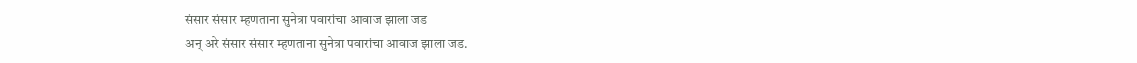संसार संसार म्हणताना सुनेत्रा पवारांचा आवाज झाला जड
अन् अरे संसार संसार म्हणताना सुनेत्रा पवारांचा आवाज झाला जड.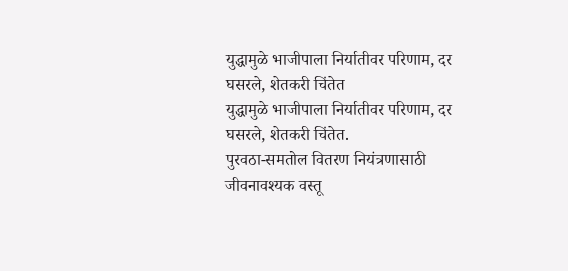युद्धामुळे भाजीपाला निर्यातीवर परिणाम, दर घसरले, शेतकरी चिंतेत
युद्धामुळे भाजीपाला निर्यातीवर परिणाम, दर घसरले, शेतकरी चिंतेत.
पुरवठा-समतोल वितरण नियंत्रणासाठी जीवनावश्यक वस्तू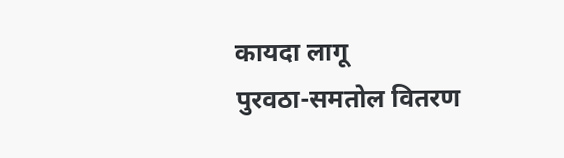कायदा लागू
पुरवठा-समतोल वितरण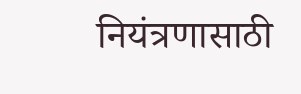नियंत्रणासाठी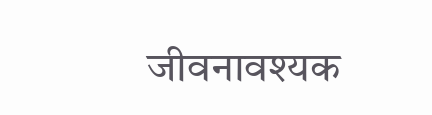जीवनावश्यक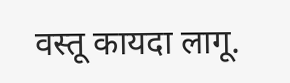वस्तू कायदा लागू.